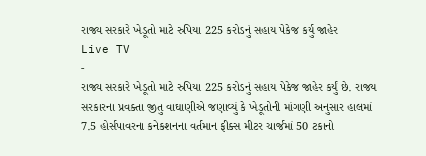રાજ્ય સરકારે ખેડૂતો માટે રુપિયા 225 કરોડનું સહાય પેકેજ કર્યુ જાહેર
Live TV
-
રાજ્ય સરકારે ખેડૂતો માટે રુપિયા 225 કરોડનું સહાય પેકેજ જાહેર કર્યું છે. રાજય સરકારના પ્રવક્તા જીતુ વાઘાણીએ જણાવ્યું કે ખેડૂતોની માંગણી અનુસાર હાલમાં 7.5 હોર્સપાવરના કનેકશનના વર્તમાન ફીક્સ મીટર ચાર્જમાં 50 ટકાનો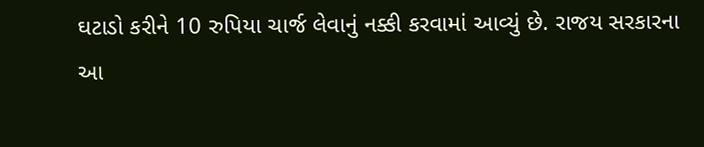ઘટાડો કરીને 10 રુપિયા ચાર્જ લેવાનું નક્કી કરવામાં આવ્યું છે. રાજય સરકારના આ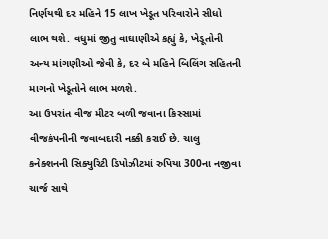નિર્ણયથી દર મહિને 15 લાખ ખેડૂત પરિવારોને સીધો લાભ થશે. વધુમાં જીતુ વાઘાણીએ કહ્યું કે, ખેડૂતોની અન્ય માંગણીઓ જેવી કે, દર બે મહિને બિલિંગ સહિતની માગનો ખેડૂતોને લાભ મળશે.
આ ઉપરાંત વીજ મીટર બળી જવાના કિસ્સામાં વીજકંપનીની જવાબદારી નક્કી કરાઈ છે. ચાલુ કનેક્શનની સિક્યુરિટી ડિપોઝીટમાં રુપિયા 300ના નજીવા ચાર્જ સાથે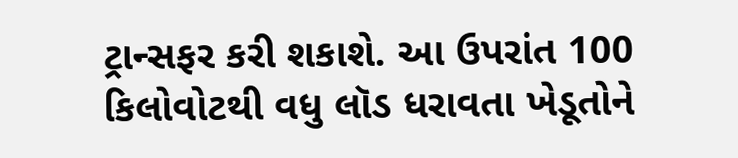ટ્રાન્સફર કરી શકાશે. આ ઉપરાંત 100 કિલોવોટથી વધુ લૉડ ધરાવતા ખેડૂતોને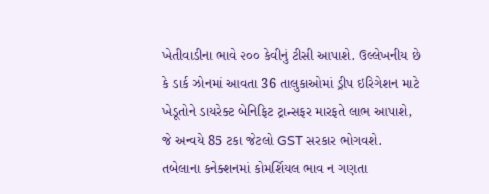ખેતીવાડીના ભાવે ૨૦૦ કેવીનું ટીસી આપાશે. ઉલ્લેખનીય છે કે ડાર્ક ઝોનમાં આવતા 36 તાલુકાઓમાં ડ્રીપ ઇરિગેશન માટે ખેડૂતોને ડાયરેક્ટ બેનિફિટ ટ્રાન્સફર મારફતે લાભ આપાશે, જે અન્વયે 85 ટકા જેટલો GST સરકાર ભોગવશે. તબેલાના કનેક્શનમાં કોમર્શિયલ ભાવ ન ગણતા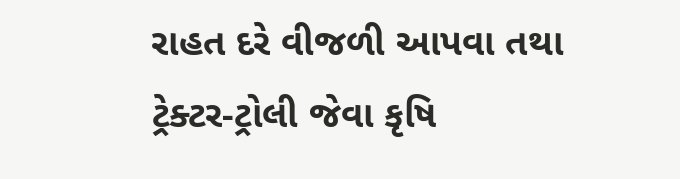રાહત દરે વીજળી આપવા તથા ટ્રેક્ટર-ટ્રોલી જેવા કૃષિ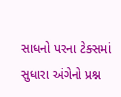સાધનો પરના ટેક્સમાં સુધારા અંગેનો પ્રશ્ન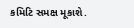કમિટિ સમક્ષ મૂકાશે.